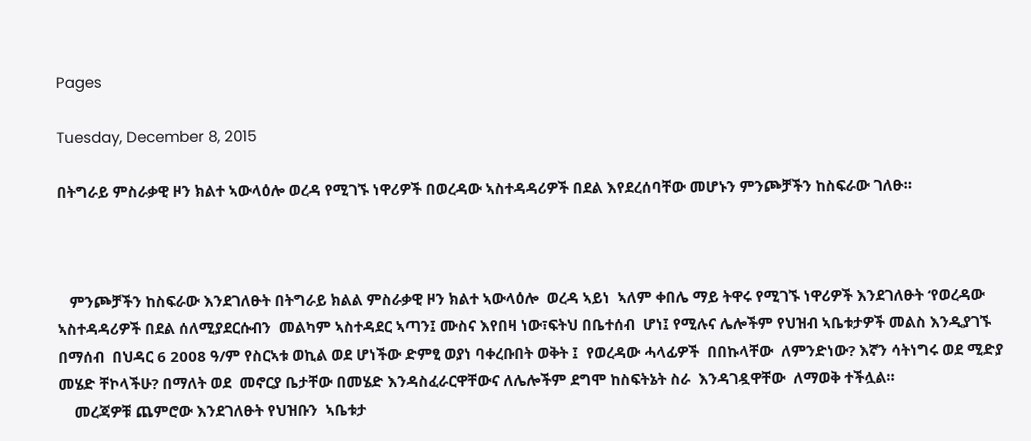Pages

Tuesday, December 8, 2015

በትግራይ ምስራቃዊ ዞን ክልተ ኣውላዕሎ ወረዳ የሚገኙ ነዋሪዎች በወረዳው ኣስተዳዳሪዎች በደል እየደረሰባቸው መሆኑን ምንጮቻችን ከስፍራው ገለፁ።



   ምንጮቻችን ከስፍራው እንደገለፁት በትግራይ ክልል ምስራቃዊ ዞን ክልተ ኣውላዕሎ  ወረዳ ኣይነ  ኣለም ቀበሌ ማይ ትዋሩ የሚገኙ ነዋሪዎች እንደገለፁት ‘የወረዳው ኣስተዳዳሪዎች በደል ሰለሚያደርሱብን  መልካም ኣስተዳደር ኣጣን፤ ሙስና እየበዛ ነው፣ፍትህ በቤተሰብ  ሆነ፤ የሚሉና ሌሎችም የህዝብ ኣቤቱታዎች መልስ እንዲያገኙ በማሰብ  በህዳር 6 2008 ዓ/ም የስርኣቱ ወኪል ወደ ሆነችው ድምፂ ወያነ ባቀረቡበት ወቅት ፤  የወረዳው ሓላፊዎች  በበኩላቸው  ለምንድነው? እኛን ሳትነግሩ ወደ ሚድያ  መሄድ ቸኮላችሁ? በማለት ወደ  መኖርያ ቤታቸው በመሄድ እንዳስፈራርዋቸውና ለሌሎችም ደግሞ ከስፍትኔት ስራ  እንዳገዷዋቸው  ለማወቅ ተችሏል።
    መረጃዎቹ ጨምሮው እንደገለፁት የህዝቡን  ኣቤቱታ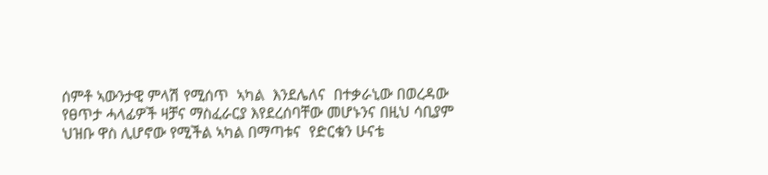ሰምቶ ኣውንታዊ ምላሽ የሚሰጥ  ኣካል  እንደሌለና  በተቃራኒው በወረዳው የፀጥታ ሓላፊዎች ዛቻና ማስፈራርያ እየደረሰባቸው መሆኑንና በዚህ ሳቢያም ህዝቡ ዋስ ሊሆኖው የሚችል ኣካል በማጣቱና  የድርቁን ሁናቴ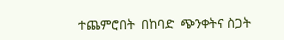ተጨምሮበት  በከባድ  ጭንቀትና ስጋት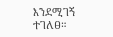እንደሚገኝ  ተገለፀ።